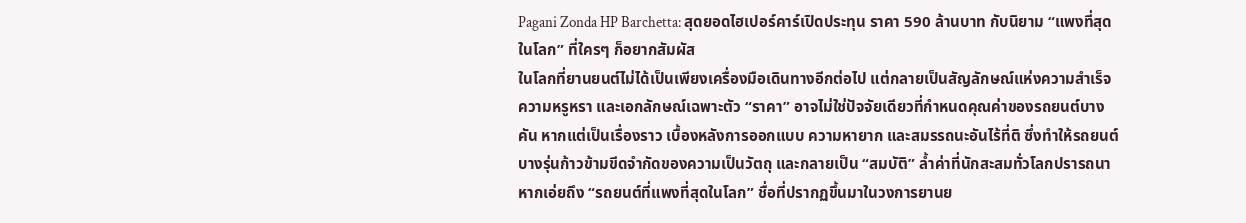Pagani Zonda HP Barchetta: สุดยอดไฮเปอร์คาร์เปิดประทุน ราคา 590 ล้านบาท กับนิยาม “แพงที่สุดในโลก” ที่ใครๆ ก็อยากสัมผัส
ในโลกที่ยานยนต์ไม่ได้เป็นเพียงเครื่องมือเดินทางอีกต่อไป แต่กลายเป็นสัญลักษณ์แห่งความสำเร็จ ความหรูหรา และเอกลักษณ์เฉพาะตัว “ราคา” อาจไม่ใช่ปัจจัยเดียวที่กำหนดคุณค่าของรถยนต์บางคัน หากแต่เป็นเรื่องราว เบื้องหลังการออกแบบ ความหายาก และสมรรถนะอันไร้ที่ติ ซึ่งทำให้รถยนต์บางรุ่นก้าวข้ามขีดจำกัดของความเป็นวัตถุ และกลายเป็น “สมบัติ” ล้ำค่าที่นักสะสมทั่วโลกปรารถนา
หากเอ่ยถึง “รถยนต์ที่แพงที่สุดในโลก” ชื่อที่ปรากฏขึ้นมาในวงการยานย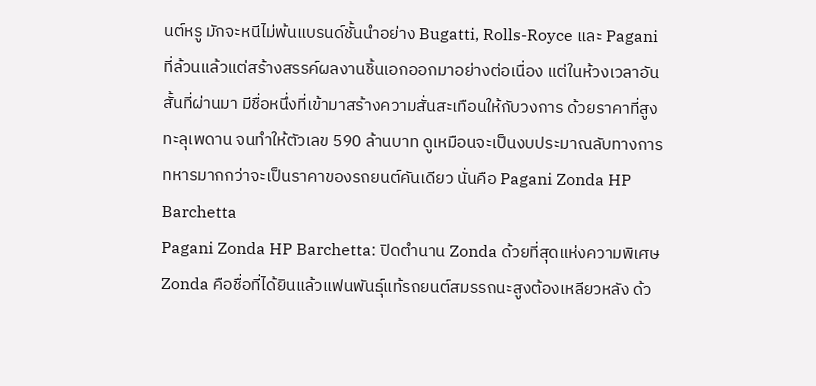นต์หรู มักจะหนีไม่พ้นแบรนด์ชั้นนำอย่าง Bugatti, Rolls-Royce และ Pagani ที่ล้วนแล้วแต่สร้างสรรค์ผลงานชิ้นเอกออกมาอย่างต่อเนื่อง แต่ในห้วงเวลาอันสั้นที่ผ่านมา มีชื่อหนึ่งที่เข้ามาสร้างความสั่นสะเทือนให้กับวงการ ด้วยราคาที่สูงทะลุเพดาน จนทำให้ตัวเลข 590 ล้านบาท ดูเหมือนจะเป็นงบประมาณลับทางการทหารมากกว่าจะเป็นราคาของรถยนต์คันเดียว นั่นคือ Pagani Zonda HP Barchetta
Pagani Zonda HP Barchetta: ปิดตำนาน Zonda ด้วยที่สุดแห่งความพิเศษ
Zonda คือชื่อที่ได้ยินแล้วแฟนพันธุ์แท้รถยนต์สมรรถนะสูงต้องเหลียวหลัง ด้ว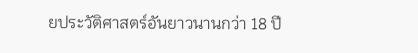ยประวัติศาสตร์อันยาวนานกว่า 18 ปี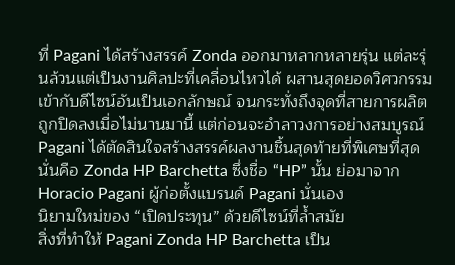ที่ Pagani ได้สร้างสรรค์ Zonda ออกมาหลากหลายรุ่น แต่ละรุ่นล้วนแต่เป็นงานศิลปะที่เคลื่อนไหวได้ ผสานสุดยอดวิศวกรรมเข้ากับดีไซน์อันเป็นเอกลักษณ์ จนกระทั่งถึงจุดที่สายการผลิตถูกปิดลงเมื่อไม่นานมานี้ แต่ก่อนจะอำลาวงการอย่างสมบูรณ์ Pagani ได้ตัดสินใจสร้างสรรค์ผลงานชิ้นสุดท้ายที่พิเศษที่สุด นั่นคือ Zonda HP Barchetta ซึ่งชื่อ “HP” นั้น ย่อมาจาก Horacio Pagani ผู้ก่อตั้งแบรนด์ Pagani นั่นเอง
นิยามใหม่ของ “เปิดประทุน” ด้วยดีไซน์ที่ล้ำสมัย
สิ่งที่ทำให้ Pagani Zonda HP Barchetta เป็น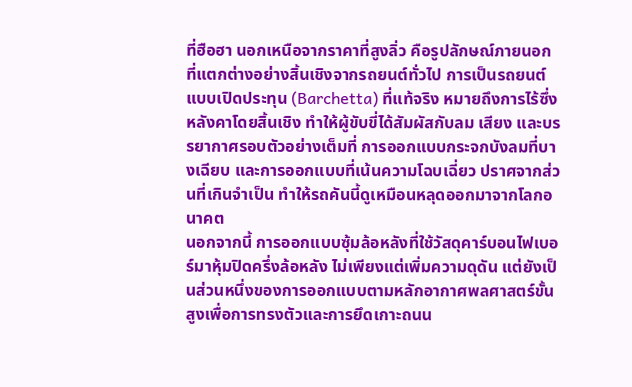ที่ฮือฮา นอกเหนือจากราคาที่สูงลิ่ว คือรูปลักษณ์ภายนอกที่แตกต่างอย่างสิ้นเชิงจากรถยนต์ทั่วไป การเป็นรถยนต์แบบเปิดประทุน (Barchetta) ที่แท้จริง หมายถึงการไร้ซึ่งหลังคาโดยสิ้นเชิง ทำให้ผู้ขับขี่ได้สัมผัสกับลม เสียง และบรรยากาศรอบตัวอย่างเต็มที่ การออกแบบกระจกบังลมที่บางเฉียบ และการออกแบบที่เน้นความโฉบเฉี่ยว ปราศจากส่วนที่เกินจำเป็น ทำให้รถคันนี้ดูเหมือนหลุดออกมาจากโลกอนาคต
นอกจากนี้ การออกแบบซุ้มล้อหลังที่ใช้วัสดุคาร์บอนไฟเบอร์มาหุ้มปิดครึ่งล้อหลัง ไม่เพียงแต่เพิ่มความดุดัน แต่ยังเป็นส่วนหนึ่งของการออกแบบตามหลักอากาศพลศาสตร์ขั้นสูงเพื่อการทรงตัวและการยึดเกาะถนน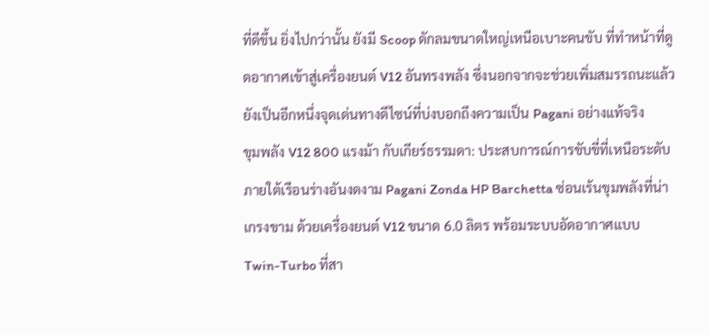ที่ดีขึ้น ยิ่งไปกว่านั้น ยังมี Scoop ดักลมขนาดใหญ่เหนือเบาะคนขับ ที่ทำหน้าที่ดูดอากาศเข้าสู่เครื่องยนต์ V12 อันทรงพลัง ซึ่งนอกจากจะช่วยเพิ่มสมรรถนะแล้ว ยังเป็นอีกหนึ่งจุดเด่นทางดีไซน์ที่บ่งบอกถึงความเป็น Pagani อย่างแท้จริง
ขุมพลัง V12 800 แรงม้า กับเกียร์ธรรมดา: ประสบการณ์การขับขี่ที่เหนือระดับ
ภายใต้เรือนร่างอันงดงาม Pagani Zonda HP Barchetta ซ่อนเร้นขุมพลังที่น่าเกรงขาม ด้วยเครื่องยนต์ V12 ขนาด 6.0 ลิตร พร้อมระบบอัดอากาศแบบ Twin-Turbo ที่สา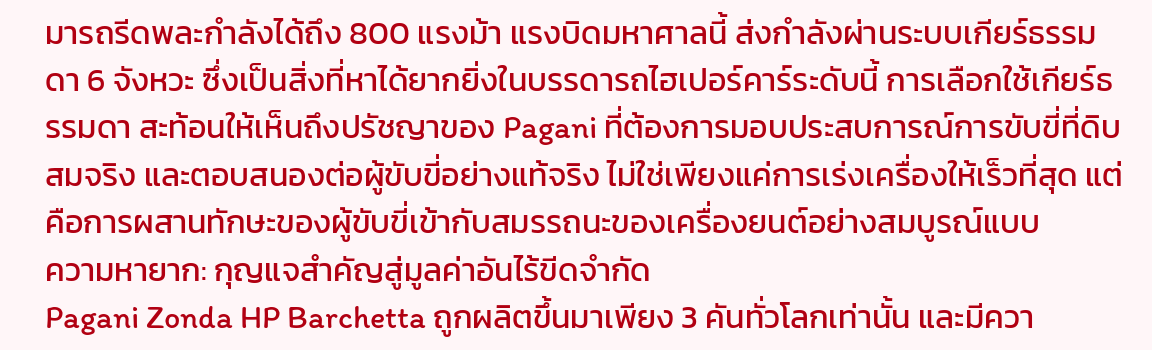มารถรีดพละกำลังได้ถึง 800 แรงม้า แรงบิดมหาศาลนี้ ส่งกำลังผ่านระบบเกียร์ธรรมดา 6 จังหวะ ซึ่งเป็นสิ่งที่หาได้ยากยิ่งในบรรดารถไฮเปอร์คาร์ระดับนี้ การเลือกใช้เกียร์ธรรมดา สะท้อนให้เห็นถึงปรัชญาของ Pagani ที่ต้องการมอบประสบการณ์การขับขี่ที่ดิบ สมจริง และตอบสนองต่อผู้ขับขี่อย่างแท้จริง ไม่ใช่เพียงแค่การเร่งเครื่องให้เร็วที่สุด แต่คือการผสานทักษะของผู้ขับขี่เข้ากับสมรรถนะของเครื่องยนต์อย่างสมบูรณ์แบบ
ความหายาก: กุญแจสำคัญสู่มูลค่าอันไร้ขีดจำกัด
Pagani Zonda HP Barchetta ถูกผลิตขึ้นมาเพียง 3 คันทั่วโลกเท่านั้น และมีควา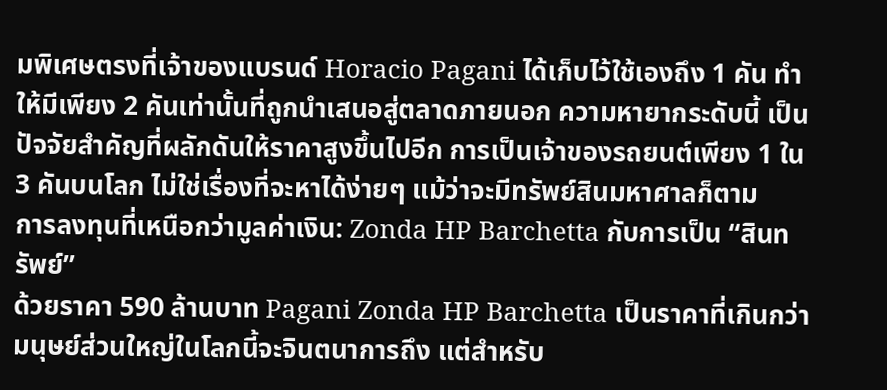มพิเศษตรงที่เจ้าของแบรนด์ Horacio Pagani ได้เก็บไว้ใช้เองถึง 1 คัน ทำให้มีเพียง 2 คันเท่านั้นที่ถูกนำเสนอสู่ตลาดภายนอก ความหายากระดับนี้ เป็นปัจจัยสำคัญที่ผลักดันให้ราคาสูงขึ้นไปอีก การเป็นเจ้าของรถยนต์เพียง 1 ใน 3 คันบนโลก ไม่ใช่เรื่องที่จะหาได้ง่ายๆ แม้ว่าจะมีทรัพย์สินมหาศาลก็ตาม
การลงทุนที่เหนือกว่ามูลค่าเงิน: Zonda HP Barchetta กับการเป็น “สินทรัพย์”
ด้วยราคา 590 ล้านบาท Pagani Zonda HP Barchetta เป็นราคาที่เกินกว่ามนุษย์ส่วนใหญ่ในโลกนี้จะจินตนาการถึง แต่สำหรับ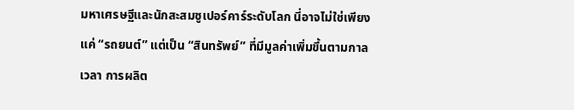มหาเศรษฐีและนักสะสมซูเปอร์คาร์ระดับโลก นี่อาจไม่ใช่เพียงแค่ “รถยนต์” แต่เป็น “สินทรัพย์” ที่มีมูลค่าเพิ่มขึ้นตามกาลเวลา การผลิต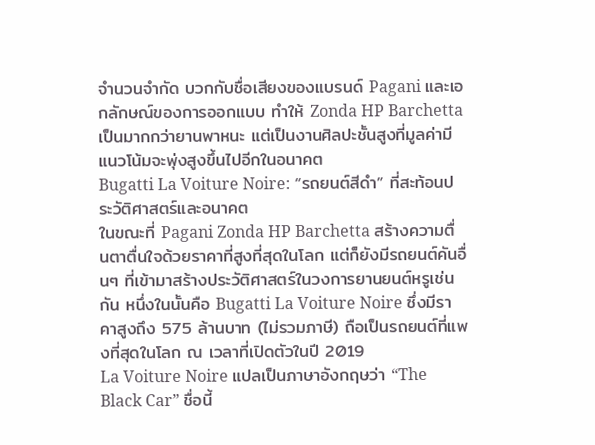จำนวนจำกัด บวกกับชื่อเสียงของแบรนด์ Pagani และเอกลักษณ์ของการออกแบบ ทำให้ Zonda HP Barchetta เป็นมากกว่ายานพาหนะ แต่เป็นงานศิลปะชั้นสูงที่มูลค่ามีแนวโน้มจะพุ่งสูงขึ้นไปอีกในอนาคต
Bugatti La Voiture Noire: “รถยนต์สีดำ” ที่สะท้อนประวัติศาสตร์และอนาคต
ในขณะที่ Pagani Zonda HP Barchetta สร้างความตื่นตาตื่นใจด้วยราคาที่สูงที่สุดในโลก แต่ก็ยังมีรถยนต์คันอื่นๆ ที่เข้ามาสร้างประวัติศาสตร์ในวงการยานยนต์หรูเช่นกัน หนึ่งในนั้นคือ Bugatti La Voiture Noire ซึ่งมีราคาสูงถึง 575 ล้านบาท (ไม่รวมภาษี) ถือเป็นรถยนต์ที่แพงที่สุดในโลก ณ เวลาที่เปิดตัวในปี 2019
La Voiture Noire แปลเป็นภาษาอังกฤษว่า “The Black Car” ชื่อนี้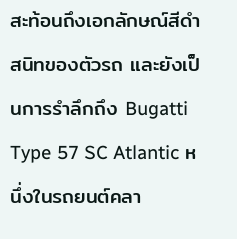สะท้อนถึงเอกลักษณ์สีดำสนิทของตัวรถ และยังเป็นการรำลึกถึง Bugatti Type 57 SC Atlantic หนึ่งในรถยนต์คลา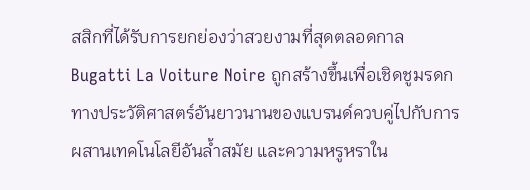สสิกที่ได้รับการยกย่องว่าสวยงามที่สุดตลอดกาล Bugatti La Voiture Noire ถูกสร้างขึ้นเพื่อเชิดชูมรดกทางประวัติศาสตร์อันยาวนานของแบรนด์ควบคู่ไปกับการผสานเทคโนโลยีอันล้ำสมัย และความหรูหราใน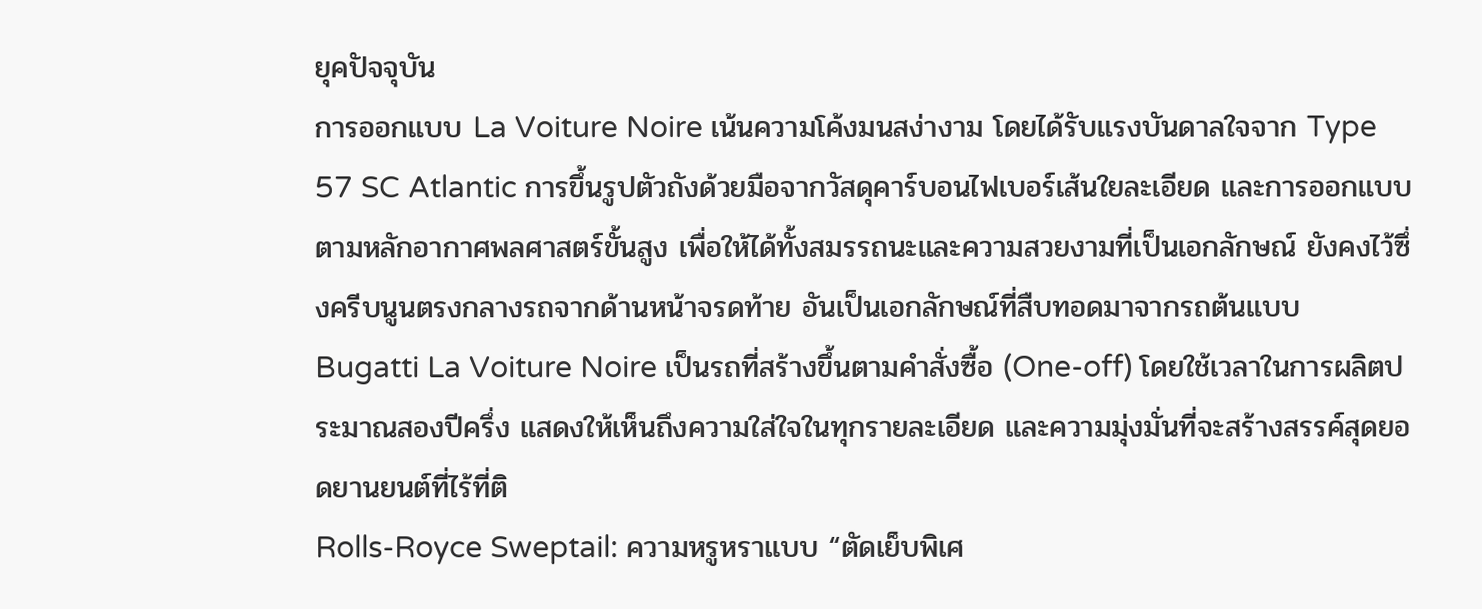ยุคปัจจุบัน
การออกแบบ La Voiture Noire เน้นความโค้งมนสง่างาม โดยได้รับแรงบันดาลใจจาก Type 57 SC Atlantic การขึ้นรูปตัวถังด้วยมือจากวัสดุคาร์บอนไฟเบอร์เส้นใยละเอียด และการออกแบบตามหลักอากาศพลศาสตร์ขั้นสูง เพื่อให้ได้ทั้งสมรรถนะและความสวยงามที่เป็นเอกลักษณ์ ยังคงไว้ซึ่งครีบนูนตรงกลางรถจากด้านหน้าจรดท้าย อันเป็นเอกลักษณ์ที่สืบทอดมาจากรถต้นแบบ
Bugatti La Voiture Noire เป็นรถที่สร้างขึ้นตามคำสั่งซื้อ (One-off) โดยใช้เวลาในการผลิตประมาณสองปีครึ่ง แสดงให้เห็นถึงความใส่ใจในทุกรายละเอียด และความมุ่งมั่นที่จะสร้างสรรค์สุดยอดยานยนต์ที่ไร้ที่ติ
Rolls-Royce Sweptail: ความหรูหราแบบ “ตัดเย็บพิเศ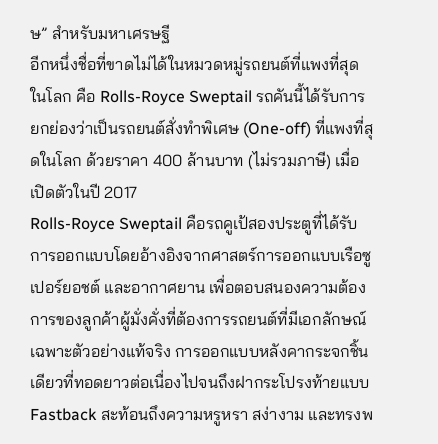ษ” สำหรับมหาเศรษฐี
อีกหนึ่งชื่อที่ขาดไม่ได้ในหมวดหมู่รถยนต์ที่แพงที่สุดในโลก คือ Rolls-Royce Sweptail รถคันนี้ได้รับการยกย่องว่าเป็นรถยนต์สั่งทำพิเศษ (One-off) ที่แพงที่สุดในโลก ด้วยราคา 400 ล้านบาท (ไม่รวมภาษี) เมื่อเปิดตัวในปี 2017
Rolls-Royce Sweptail คือรถคูเป้สองประตูที่ได้รับการออกแบบโดยอ้างอิงจากศาสตร์การออกแบบเรือซูเปอร์ยอชต์ และอากาศยาน เพื่อตอบสนองความต้องการของลูกค้าผู้มั่งคั่งที่ต้องการรถยนต์ที่มีเอกลักษณ์เฉพาะตัวอย่างแท้จริง การออกแบบหลังคากระจกชิ้นเดียวที่ทอดยาวต่อเนื่องไปจนถึงฝากระโปรงท้ายแบบ Fastback สะท้อนถึงความหรูหรา สง่างาม และทรงพ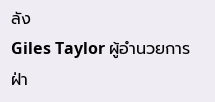ลัง
Giles Taylor ผู้อำนวยการฝ่า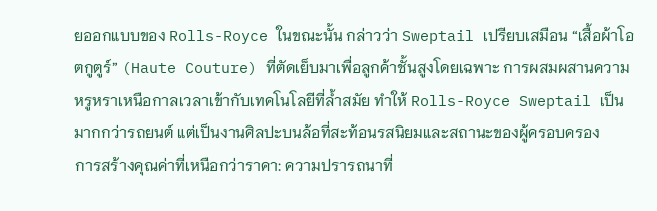ยออกแบบของ Rolls-Royce ในขณะนั้น กล่าวว่า Sweptail เปรียบเสมือน “เสื้อผ้าโอตกูตูร์” (Haute Couture) ที่ตัดเย็บมาเพื่อลูกค้าชั้นสูงโดยเฉพาะ การผสมผสานความหรูหราเหนือกาลเวลาเข้ากับเทคโนโลยีที่ล้ำสมัย ทำให้ Rolls-Royce Sweptail เป็นมากกว่ารถยนต์ แต่เป็นงานศิลปะบนล้อที่สะท้อนรสนิยมและสถานะของผู้ครอบครอง
การสร้างคุณค่าที่เหนือกว่าราคา: ความปรารถนาที่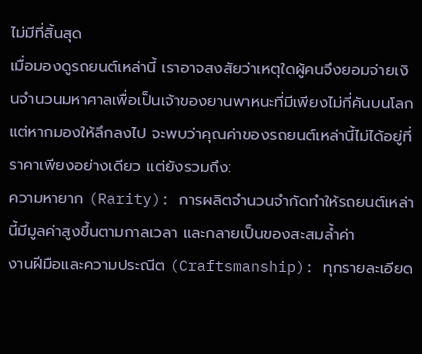ไม่มีที่สิ้นสุด
เมื่อมองดูรถยนต์เหล่านี้ เราอาจสงสัยว่าเหตุใดผู้คนจึงยอมจ่ายเงินจำนวนมหาศาลเพื่อเป็นเจ้าของยานพาหนะที่มีเพียงไม่กี่คันบนโลก แต่หากมองให้ลึกลงไป จะพบว่าคุณค่าของรถยนต์เหล่านี้ไม่ได้อยู่ที่ราคาเพียงอย่างเดียว แต่ยังรวมถึง:
ความหายาก (Rarity): การผลิตจำนวนจำกัดทำให้รถยนต์เหล่านี้มีมูลค่าสูงขึ้นตามกาลเวลา และกลายเป็นของสะสมล้ำค่า
งานฝีมือและความประณีต (Craftsmanship): ทุกรายละเอียด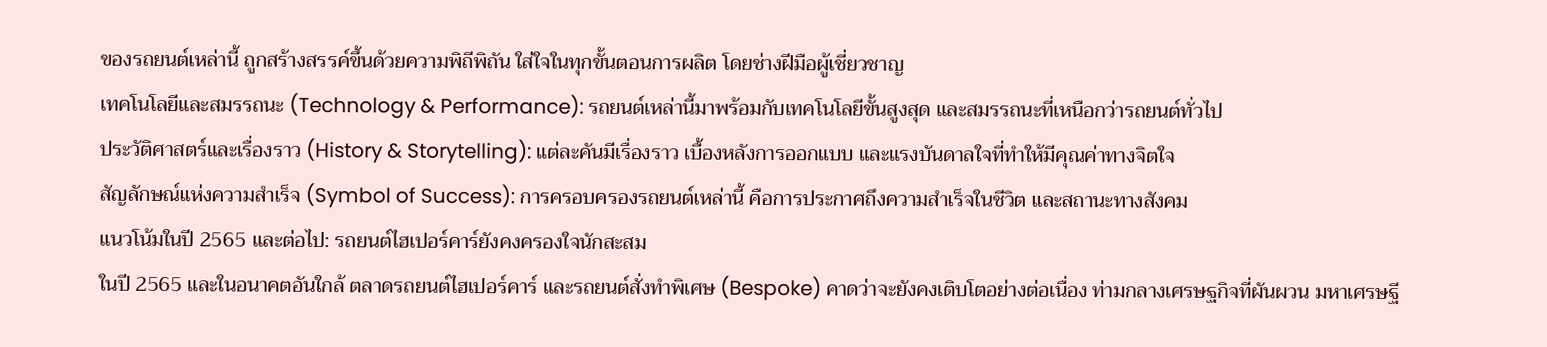ของรถยนต์เหล่านี้ ถูกสร้างสรรค์ขึ้นด้วยความพิถีพิถัน ใส่ใจในทุกขั้นตอนการผลิต โดยช่างฝีมือผู้เชี่ยวชาญ
เทคโนโลยีและสมรรถนะ (Technology & Performance): รถยนต์เหล่านี้มาพร้อมกับเทคโนโลยีขั้นสูงสุด และสมรรถนะที่เหนือกว่ารถยนต์ทั่วไป
ประวัติศาสตร์และเรื่องราว (History & Storytelling): แต่ละคันมีเรื่องราว เบื้องหลังการออกแบบ และแรงบันดาลใจที่ทำให้มีคุณค่าทางจิตใจ
สัญลักษณ์แห่งความสำเร็จ (Symbol of Success): การครอบครองรถยนต์เหล่านี้ คือการประกาศถึงความสำเร็จในชีวิต และสถานะทางสังคม
แนวโน้มในปี 2565 และต่อไป: รถยนต์ไฮเปอร์คาร์ยังคงครองใจนักสะสม
ในปี 2565 และในอนาคตอันใกล้ ตลาดรถยนต์ไฮเปอร์คาร์ และรถยนต์สั่งทำพิเศษ (Bespoke) คาดว่าจะยังคงเติบโตอย่างต่อเนื่อง ท่ามกลางเศรษฐกิจที่ผันผวน มหาเศรษฐี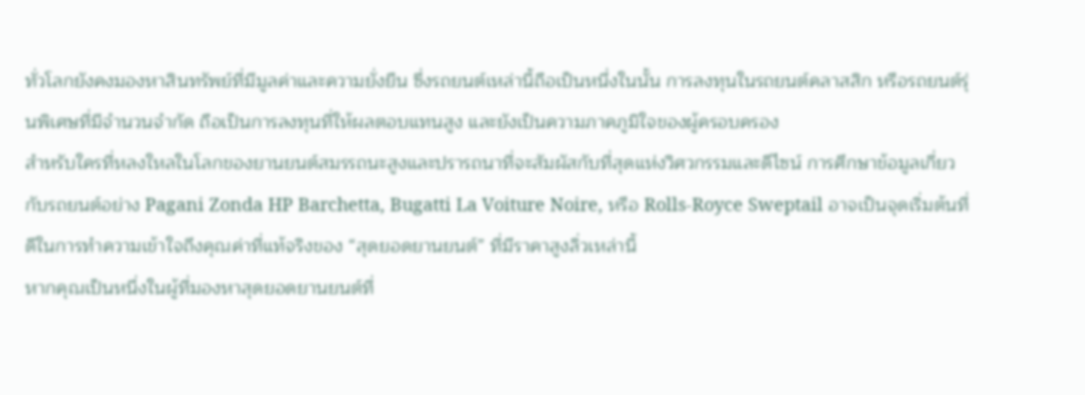ทั่วโลกยังคงมองหาสินทรัพย์ที่มีมูลค่าและความยั่งยืน ซึ่งรถยนต์เหล่านี้ถือเป็นหนึ่งในนั้น การลงทุนในรถยนต์คลาสสิก หรือรถยนต์รุ่นพิเศษที่มีจำนวนจำกัด ถือเป็นการลงทุนที่ให้ผลตอบแทนสูง และยังเป็นความภาคภูมิใจของผู้ครอบครอง
สำหรับใครที่หลงใหลในโลกของยานยนต์สมรรถนะสูงและปรารถนาที่จะสัมผัสกับที่สุดแห่งวิศวกรรมและดีไซน์ การศึกษาข้อมูลเกี่ยวกับรถยนต์อย่าง Pagani Zonda HP Barchetta, Bugatti La Voiture Noire, หรือ Rolls-Royce Sweptail อาจเป็นจุดเริ่มต้นที่ดีในการทำความเข้าใจถึงคุณค่าที่แท้จริงของ “สุดยอดยานยนต์” ที่มีราคาสูงลิ่วเหล่านี้
หากคุณเป็นหนึ่งในผู้ที่มองหาสุดยอดยานยนต์ที่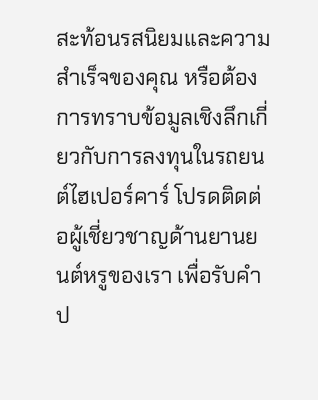สะท้อนรสนิยมและความสำเร็จของคุณ หรือต้องการทราบข้อมูลเชิงลึกเกี่ยวกับการลงทุนในรถยนต์ไฮเปอร์คาร์ โปรดติดต่อผู้เชี่ยวชาญด้านยานยนต์หรูของเรา เพื่อรับคำป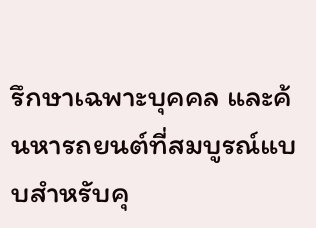รึกษาเฉพาะบุคคล และค้นหารถยนต์ที่สมบูรณ์แบบสำหรับคุ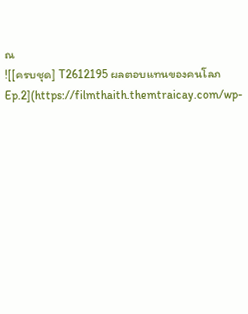ณ
![[ครบชุด] T2612195 ผลตอบแทนของคนโลภ Ep.2](https://filmthaith.themtraicay.com/wp-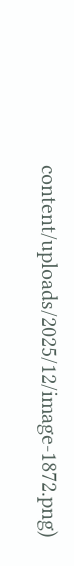content/uploads/2025/12/image-1872.png)